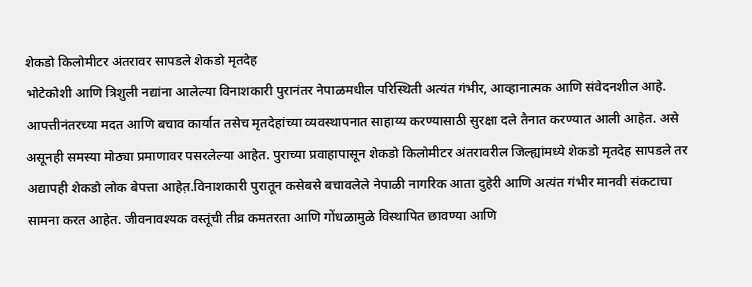शेकडो किलोमीटर अंतरावर सापडले शेकडो मृतदेह
भोटेकोशी आणि त्रिशुली नद्यांना आलेल्या विनाशकारी पुरानंतर नेपाळमधील परिस्थिती अत्यंत गंभीर, आव्हानात्मक आणि संवेदनशील आहे. आपत्तीनंतरच्या मदत आणि बचाव कार्यात तसेच मृतदेहांच्या व्यवस्थापनात साहाय्य करण्यासाठी सुरक्षा दले तैनात करण्यात आली आहेत. असे असूनही समस्या मोठ्या प्रमाणावर पसरलेल्या आहेत. पुराच्या प्रवाहापासून शेकडो किलोमीटर अंतरावरील जिल्ह्यांमध्ये शेकडो मृतदेह सापडले तर अद्यापही शेकडो लोक बेपत्ता आहेत़.विनाशकारी पुरातून कसेबसे बचावलेले नेपाळी नागरिक आता दुहेरी आणि अत्यंत गंभीर मानवी संकटाचा सामना करत आहेत. जीवनावश्यक वस्तूंची तीव्र कमतरता आणि गोंधळामुळे विस्थापित छावण्या आणि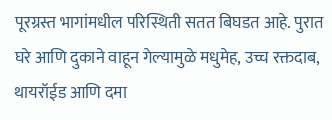पूरग्रस्त भागांमधील परिस्थिती सतत बिघडत आहे. पुरात घरे आणि दुकाने वाहून गेल्यामुळे मधुमेह, उच्च रक्तदाब, थायरॉईड आणि दमा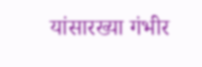यांसारख्या गंभीर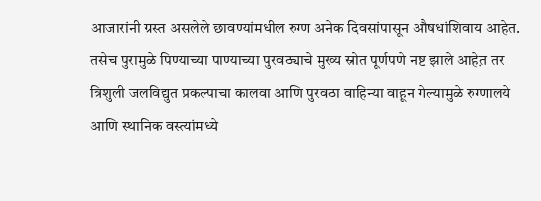आजारांनी ग्रस्त असलेले छावण्यांमधील रुग्ण अनेक दिवसांपासून औषधांशिवाय आहेत. तसेच पुरामुळे पिण्याच्या पाण्याच्या पुरवठ्याचे मुख्य स्रोत पूर्णपणे नष्ट झाले आहेत़ तर त्रिशुली जलविद्युत प्रकल्पाचा कालवा आणि पुरवठा वाहिन्या वाहून गेल्यामुळे रुग्णालये आणि स्थानिक वस्त्यांमध्ये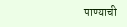पाण्याची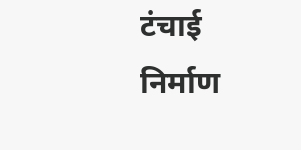टंचाई निर्माण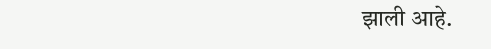झाली आहे.